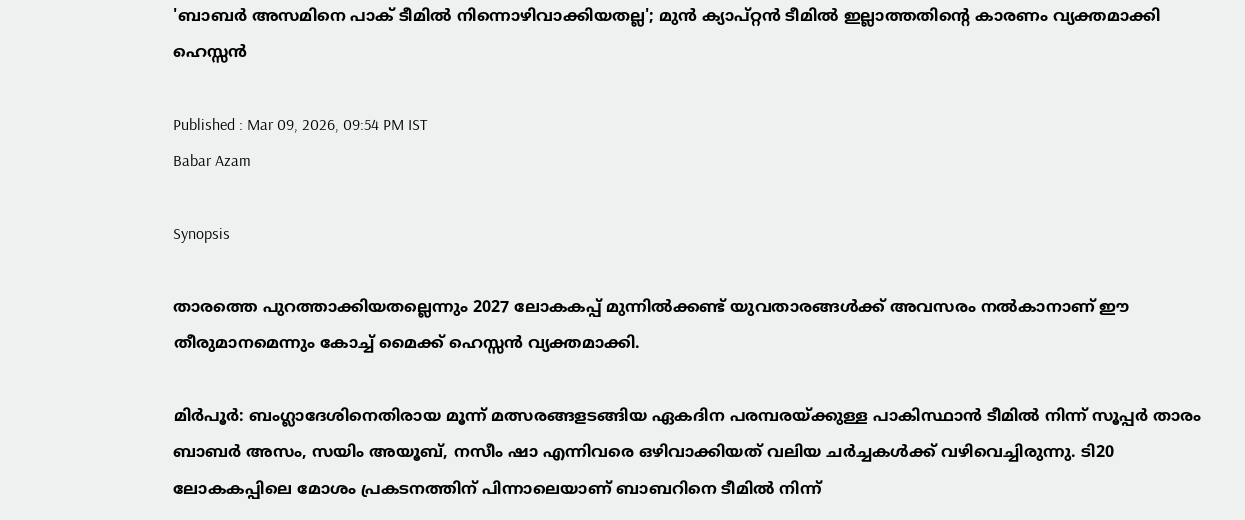'ബാബര്‍ അസമിനെ പാക് ടീമില്‍ നിന്നൊഴിവാക്കിയതല്ല'; മുന്‍ ക്യാപ്റ്റന്‍ ടീമില്‍ ഇല്ലാത്തതിന്‍റെ കാരണം വ്യക്തമാക്കി ഹെസ്സന്‍

Published : Mar 09, 2026, 09:54 PM IST
Babar Azam

Synopsis

താരത്തെ പുറത്താക്കിയതല്ലെന്നും 2027 ലോകകപ്പ് മുന്നില്‍ക്കണ്ട് യുവതാരങ്ങള്‍ക്ക് അവസരം നല്‍കാനാണ് ഈ തീരുമാനമെന്നും കോച്ച് മൈക്ക് ഹെസ്സന്‍ വ്യക്തമാക്കി.

മിര്‍പൂര്‍: ബംഗ്ലാദേശിനെതിരായ മൂന്ന് മത്സരങ്ങളടങ്ങിയ ഏകദിന പരമ്പരയ്ക്കുള്ള പാകിസ്ഥാന്‍ ടീമില്‍ നിന്ന് സൂപ്പര്‍ താരം ബാബര്‍ അസം, സയിം അയൂബ്, നസീം ഷാ എന്നിവരെ ഒഴിവാക്കിയത് വലിയ ചര്‍ച്ചകള്‍ക്ക് വഴിവെച്ചിരുന്നു. ടി20 ലോകകപ്പിലെ മോശം പ്രകടനത്തിന് പിന്നാലെയാണ് ബാബറിനെ ടീമില്‍ നിന്ന്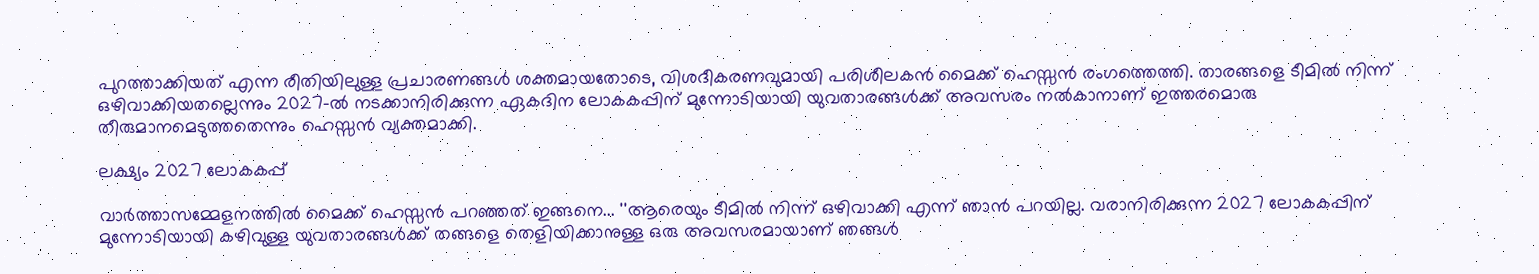പുറത്താക്കിയത് എന്ന രീതിയിലുള്ള പ്രചാരണങ്ങള്‍ ശക്തമായതോടെ, വിശദീകരണവുമായി പരിശീലകന്‍ മൈക്ക് ഹെസ്സന്‍ രംഗത്തെത്തി. താരങ്ങളെ ടീമില്‍ നിന്ന് ഒഴിവാക്കിയതല്ലെന്നും 2027-ല്‍ നടക്കാനിരിക്കുന്ന ഏകദിന ലോകകപ്പിന് മുന്നോടിയായി യുവതാരങ്ങള്‍ക്ക് അവസരം നല്‍കാനാണ് ഇത്തരമൊരു തീരുമാനമെടുത്തതെന്നും ഹെസ്സന്‍ വ്യക്തമാക്കി.

ലക്ഷ്യം 2027 ലോകകപ്പ്

വാര്‍ത്താസമ്മേളനത്തില്‍ മൈക്ക് ഹെസ്സന്‍ പറഞ്ഞത് ഇങ്ങനെ... ''ആരെയും ടീമില്‍ നിന്ന് ഒഴിവാക്കി എന്ന് ഞാന്‍ പറയില്ല. വരാനിരിക്കുന്ന 2027 ലോകകപ്പിന് മുന്നോടിയായി കഴിവുള്ള യുവതാരങ്ങള്‍ക്ക് തങ്ങളെ തെളിയിക്കാനുള്ള ഒരു അവസരമായാണ് ഞങ്ങള്‍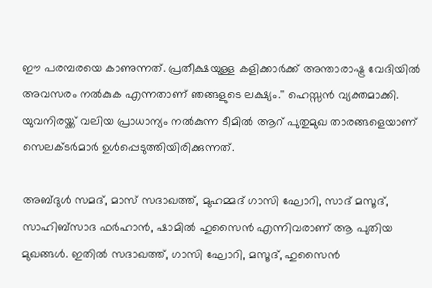ഈ പരമ്പരയെ കാണുന്നത്. പ്രതീക്ഷയുള്ള കളിക്കാര്‍ക്ക് അന്താരാഷ്ട്ര വേദിയില്‍ അവസരം നല്‍കുക എന്നതാണ് ഞങ്ങളുടെ ലക്ഷ്യം.'' ഹെസ്സന്‍ വ്യക്തമാക്കി. യുവനിരയ്ക്ക് വലിയ പ്രാധാന്യം നല്‍കുന്ന ടീമില്‍ ആറ് പുതുമുഖ താരങ്ങളെയാണ് സെലക്ടര്‍മാര്‍ ഉള്‍പ്പെടുത്തിയിരിക്കുന്നത്.

അബ്ദുള്‍ സമദ്, മാസ് സദാഖത്ത്, മുഹമ്മദ് ഗാസി ഘോറി, സാദ് മസൂദ്, സാഹിബ്‌സാദ ഫര്‍ഹാന്‍, ഷാമില്‍ ഹുസൈന്‍ എന്നിവരാണ് ആ പുതിയ മുഖങ്ങള്‍. ഇതില്‍ സദാഖത്ത്, ഗാസി ഘോറി, മസൂദ്, ഹുസൈന്‍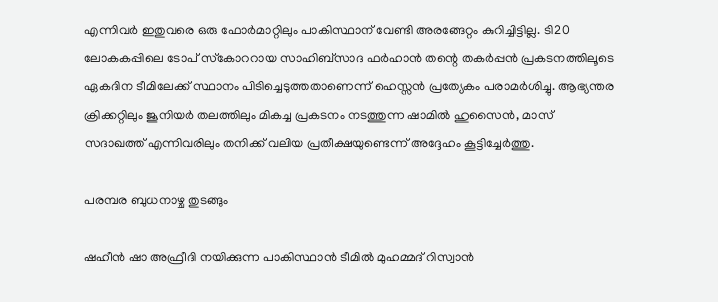എന്നിവര്‍ ഇതുവരെ ഒരു ഫോര്‍മാറ്റിലും പാകിസ്ഥാന് വേണ്ടി അരങ്ങേറ്റം കുറിച്ചിട്ടില്ല. ടി20 ലോകകപ്പിലെ ടോപ് സ്‌കോററായ സാഹിബ്‌സാദ ഫര്‍ഹാന്‍ തന്റെ തകര്‍പ്പന്‍ പ്രകടനത്തിലൂടെ ഏകദിന ടീമിലേക്ക് സ്ഥാനം പിടിച്ചെടുത്തതാണെന്ന് ഹെസ്സന്‍ പ്രത്യേകം പരാമര്‍ശിച്ചു. ആഭ്യന്തര ക്രിക്കറ്റിലും ജൂനിയര്‍ തലത്തിലും മികച്ച പ്രകടനം നടത്തുന്ന ഷാമില്‍ ഹുസൈന്‍, മാസ് സദാഖത്ത് എന്നിവരിലും തനിക്ക് വലിയ പ്രതീക്ഷയുണ്ടെന്ന് അദ്ദേഹം കൂട്ടിച്ചേര്‍ത്തു.

പരമ്പര ബുധനാഴ്ച തുടങ്ങും

ഷഹീന്‍ ഷാ അഫ്രീദി നയിക്കുന്ന പാകിസ്ഥാന്‍ ടീമില്‍ മുഹമ്മദ് റിസ്വാന്‍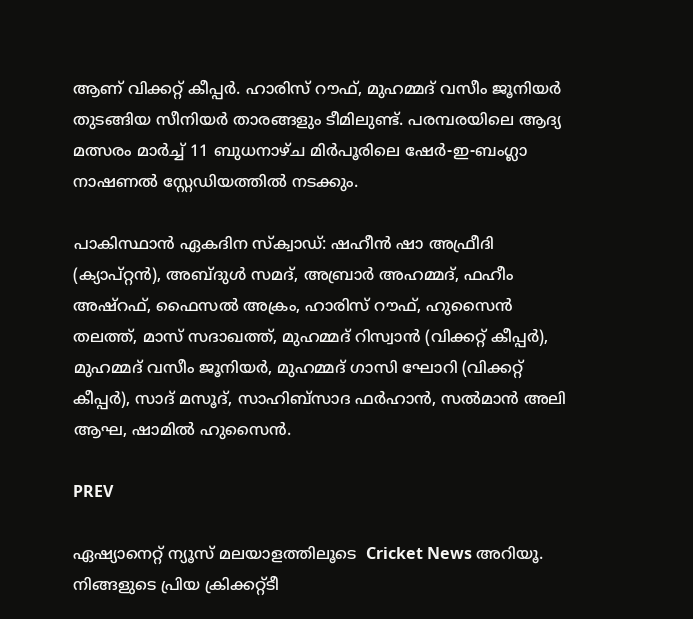ആണ് വിക്കറ്റ് കീപ്പര്‍. ഹാരിസ് റൗഫ്, മുഹമ്മദ് വസീം ജൂനിയര്‍ തുടങ്ങിയ സീനിയര്‍ താരങ്ങളും ടീമിലുണ്ട്. പരമ്പരയിലെ ആദ്യ മത്സരം മാര്‍ച്ച് 11 ബുധനാഴ്ച മിര്‍പൂരിലെ ഷേര്‍-ഇ-ബംഗ്ലാ നാഷണല്‍ സ്റ്റേഡിയത്തില്‍ നടക്കും.

പാകിസ്ഥാന്‍ ഏകദിന സ്‌ക്വാഡ്: ഷഹീന്‍ ഷാ അഫ്രീദി (ക്യാപ്റ്റന്‍), അബ്ദുള്‍ സമദ്, അബ്രാര്‍ അഹമ്മദ്, ഫഹീം അഷ്‌റഫ്, ഫൈസല്‍ അക്രം, ഹാരിസ് റൗഫ്, ഹുസൈന്‍ തലത്ത്, മാസ് സദാഖത്ത്, മുഹമ്മദ് റിസ്വാന്‍ (വിക്കറ്റ് കീപ്പര്‍), മുഹമ്മദ് വസീം ജൂനിയര്‍, മുഹമ്മദ് ഗാസി ഘോറി (വിക്കറ്റ് കീപ്പര്‍), സാദ് മസൂദ്, സാഹിബ്‌സാദ ഫര്‍ഹാന്‍, സല്‍മാന്‍ അലി ആഘ, ഷാമില്‍ ഹുസൈന്‍.

PREV

ഏഷ്യാനെറ്റ് ന്യൂസ് മലയാളത്തിലൂടെ  Cricket News അറിയൂ.  നിങ്ങളുടെ പ്രിയ ക്രിക്കറ്റ്ടീ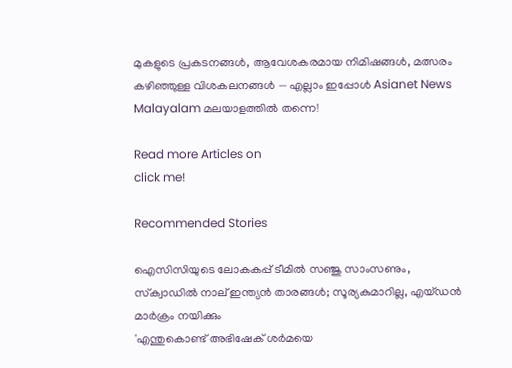മുകളുടെ പ്രകടനങ്ങൾ, ആവേശകരമായ നിമിഷങ്ങൾ, മത്സരം കഴിഞ്ഞുള്ള വിശകലനങ്ങൾ — എല്ലാം ഇപ്പോൾ Asianet News Malayalam മലയാളത്തിൽ തന്നെ!

Read more Articles on
click me!

Recommended Stories

ഐസിസിയുടെ ലോകകപ്പ് ടീമില്‍ സഞ്ജു സാംസണും, സ്‌ക്വാഡില്‍ നാല് ഇന്ത്യന്‍ താരങ്ങള്‍; സൂര്യകുമാറില്ല, എയ്ഡന്‍ മാര്‍ക്രം നയിക്കും
'എന്തുകൊണ്ട് അഭിഷേക് ശര്‍മയെ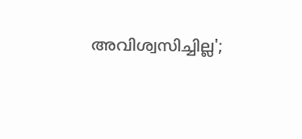അവിശ്വസിച്ചില്ല';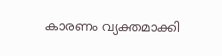കാരണം വ്യക്തമാക്കി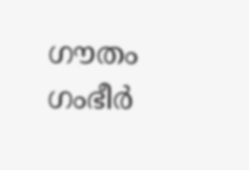ഗൗതം ഗംഭീര്‍